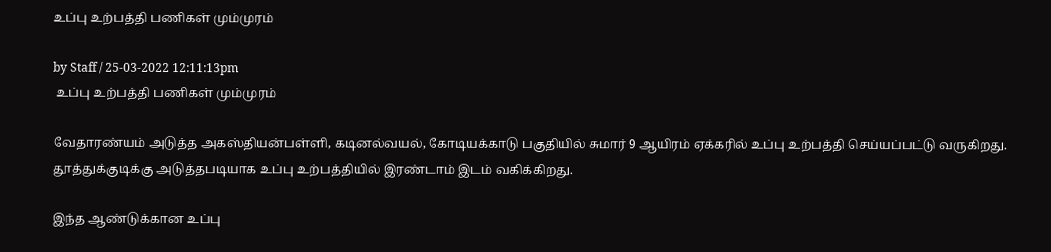உப்பு உற்பத்தி பணிகள் மும்முரம்

by Staff / 25-03-2022 12:11:13pm
 உப்பு உற்பத்தி பணிகள் மும்முரம்

வேதாரண்யம் அடுத்த அகஸ்தியன்பள்ளி, கடினல்வயல், கோடியக்காடு பகுதியில் சுமார் 9 ஆயிரம் ஏக்கரில் உப்பு உற்பத்தி செய்யப்பட்டு வருகிறது. தூத்துக்குடிக்கு அடுத்தபடியாக உப்பு உற்பத்தியில் இரண்டாம் இடம் வகிக்கிறது.

இந்த ஆண்டுக்கான உப்பு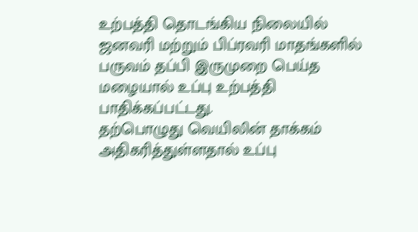உற்பத்தி தொடங்கிய நிலையில் ஜனவரி மற்றும் பிப்ரவரி மாதங்களில்  பருவம் தப்பி இருமுறை பெய்த மழையால் உப்பு உற்பத்தி பாதிக்கப்பட்டது.
தற்பொழுது வெயிலின் தாக்கம் அதிகரித்துள்ளதால் உப்பு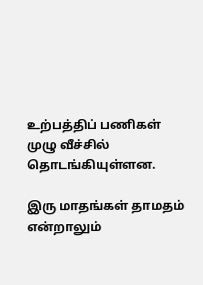உற்பத்திப் பணிகள் முழு வீச்சில் தொடங்கியுள்ளன.

இரு மாதங்கள் தாமதம் என்றாலும்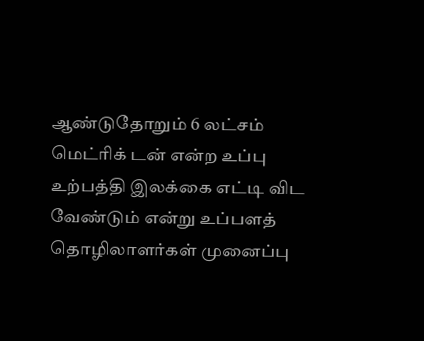ஆண்டுதோறும் 6 லட்சம் மெட்ரிக் டன் என்ற உப்பு உற்பத்தி இலக்கை எட்டி விட வேண்டும் என்று உப்பளத் தொழிலாளர்கள் முனைப்பு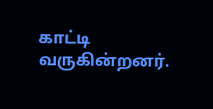காட்டி வருகின்றனர்.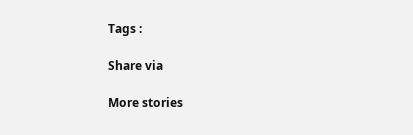Tags :

Share via

More stories